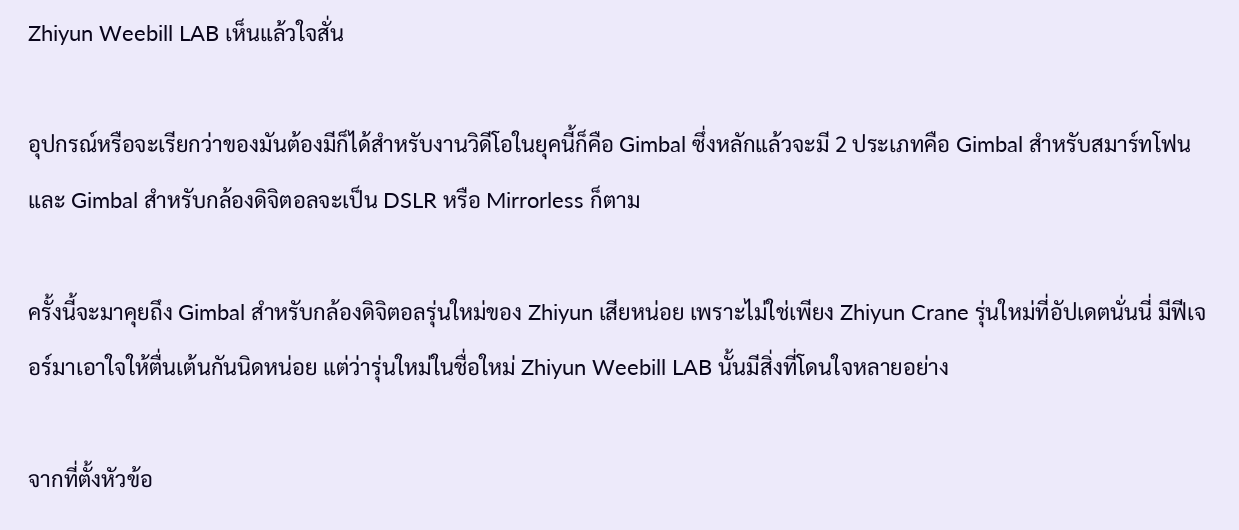Zhiyun Weebill LAB เห็นแล้วใจสั่น

อุปกรณ์หรือจะเรียกว่าของมันต้องมีก็ได้สำหรับงานวิดีโอในยุคนี้ก็คือ Gimbal ซึ่งหลักแล้วจะมี 2 ประเภทคือ Gimbal สำหรับสมาร์ทโฟนและ Gimbal สำหรับกล้องดิจิตอลจะเป็น DSLR หรือ Mirrorless ก็ตาม

ครั้งนี้จะมาคุยถึง Gimbal สำหรับกล้องดิจิตอลรุ่นใหม่ของ Zhiyun เสียหน่อย เพราะไม่ใช่เพียง Zhiyun Crane รุ่นใหม่ที่อัปเดตนั่นนี่ มีฟีเจอร์มาเอาใจให้ตื่นเต้นกันนิดหน่อย แต่ว่ารุ่นใหม่ในชื่อใหม่ Zhiyun Weebill LAB นั้นมีสิ่งที่โดนใจหลายอย่าง

จากที่ตั้งหัวข้อ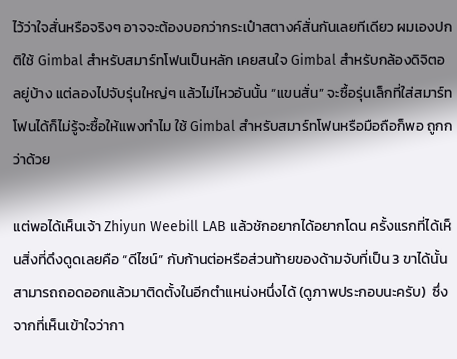ไว้ว่าใจสั่นหรือจริงๆ อาจจะต้องบอกว่ากระเป๋าสตางค์สั่นกันเลยทีเดียว ผมเองปกติใช้ Gimbal สำหรับสมาร์ทโฟนเป็นหลัก เคยสนใจ Gimbal สำหรับกล้องดิจิตอลยู่บ้าง แต่ลองไปจับรุ่นใหญ่ๆ แล้วไม่ไหวอันนั้น “แขนสั่น” จะซื้อรุ่นเล็กที่ใส่สมาร์ทโฟนได้ก็ไม่รู้จะซื้อให้แพงทำไม ใช้ Gimbal สำหรับสมาร์ทโฟนหรือมือถือก็พอ ถูกกว่าด้วย

แต่พอได้เห็นเจ้า Zhiyun Weebill LAB แล้วชักอยากได้อยากโดน ครั้งแรกที่ได้เห็นสิ่งที่ดึงดูดเลยคือ “ดีไซน์” กับก้านต่อหรือส่วนท้ายของด้ามจับที่เป็น 3 ขาได้นั้นสามารถถอดออกแล้วมาติดตั้งในอีกตำแหน่งหนึ่งได้ (ดูภาพประกอบนะครับ)  ซึ่งจากที่เห็นเข้าใจว่ากา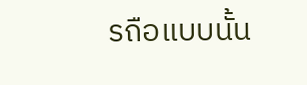รถือแบบนั้น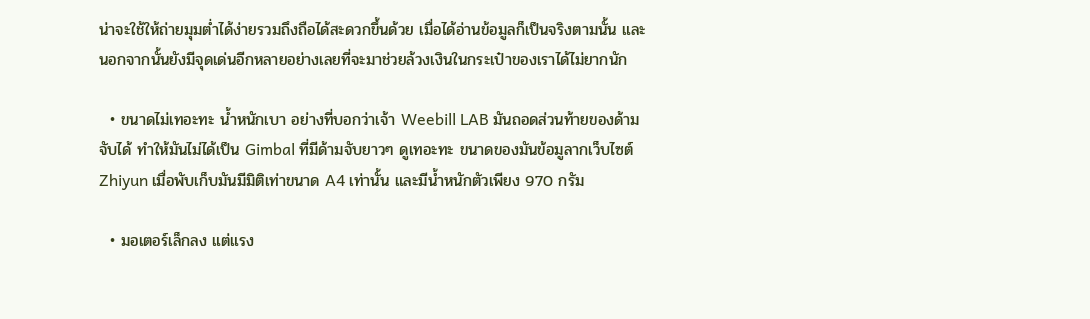น่าจะใช้ให้ถ่ายมุมต่ำได้ง่ายรวมถึงถือได้สะดวกขึ้นด้วย เมื่อได้อ่านข้อมูลก็เป็นจริงตามนั้น และนอกจากนั้นยังมีจุดเด่นอีกหลายอย่างเลยที่จะมาช่วยล้วงเงินในกระเป๋าของเราได้ไม่ยากนัก

  • ขนาดไม่เทอะทะ น้ำหนักเบา อย่างที่บอกว่าเจ้า Weebill LAB มันถอดส่วนท้ายของด้ามจับได้ ทำให้มันไม่ได้เป็น Gimbal ที่มีด้ามจับยาวๆ ดูเทอะทะ ขนาดของมันข้อมูลากเว็บไซต์ Zhiyun เมื่อพับเก็บมันมีมิติเท่าขนาด A4 เท่านั้น และมีน้ำหนักตัวเพียง 970 กรัม

  • มอเตอร์เล็กลง แต่แรง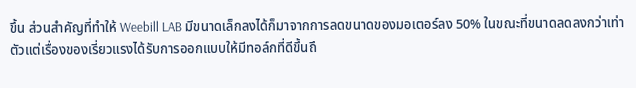ขึ้น ส่วนสำคัญที่ทำให้ Weebill LAB มีขนาดเล็กลงได้ก็มาจากการลดขนาดของมอเตอร์ลง 50% ในขณะที่ขนาดลดลงกว่าเท่าตัวแต่เรื่องของเรี่ยวแรงได้รับการออกแบบให้มีทอล์กที่ดีขึ้นถึ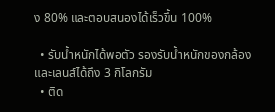ง 80% และตอบสนองได้เร็วขึ้น 100%

  • รับน้ำหนักได้พอตัว รองรับน้ำหนักของกล้องและเลนส์ได้ถึง 3 กิโลกรัม
  • ติด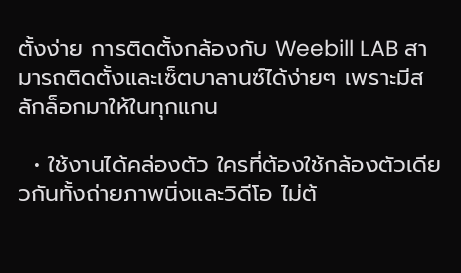ตั้งง่าย การติดตั้งกล้องกับ Weebill LAB สามารถติดตั้งและเซ็ตบาลานซ์ได้ง่ายๆ เพราะมีสลักล็อกมาให้ในทุกแกน

  • ใช้งานได้คล่องตัว ใครที่ต้องใช้กล้องตัวเดียวกันทั้งถ่ายภาพนิ่งและวิดีโอ ไม่ต้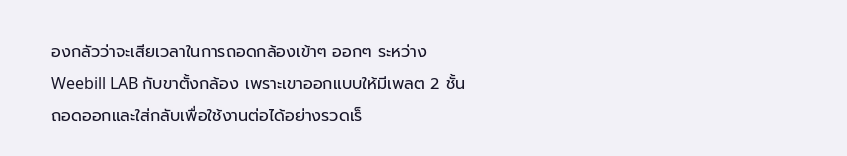องกลัวว่าจะเสียเวลาในการถอดกล้องเข้าๆ ออกๆ ระหว่าง Weebill LAB กับขาตั้งกล้อง เพราะเขาออกแบบให้มีเพลต 2 ชั้น ถอดออกและใส่กลับเพื่อใช้งานต่อได้อย่างรวดเร็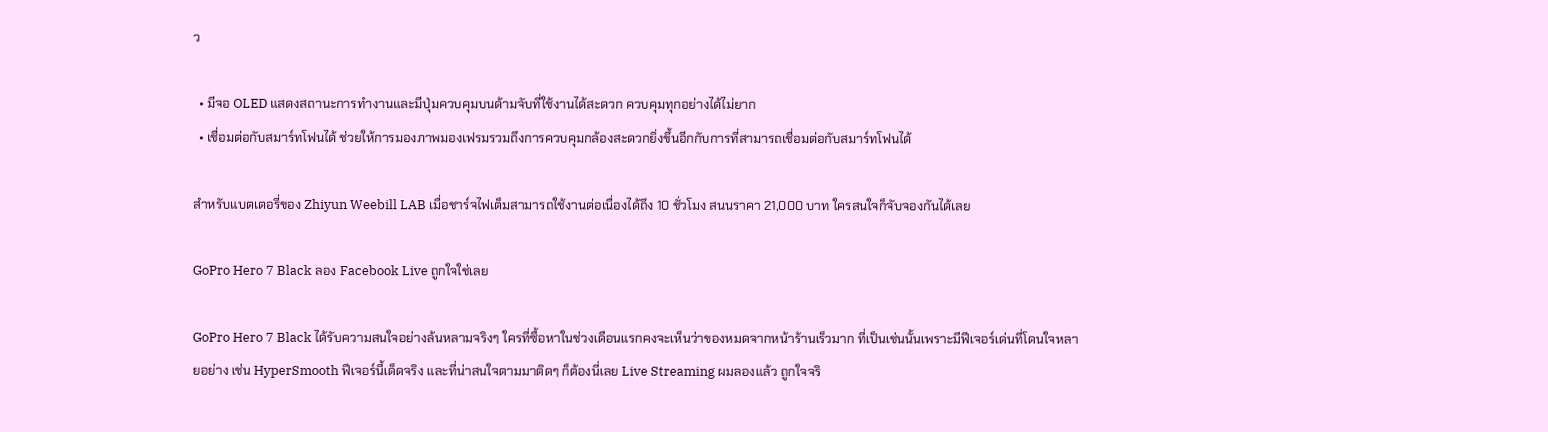ว

  • มีจอ OLED แสดงสถานะการทำงานและมีปุ่มควบคุมบนด้ามจับที่ใช้งานได้สะดวก ควบคุมทุกอย่างได้ไม่ยาก
  • เชื่อมต่อกับสมาร์ทโฟนได้ ช่วยให้การมองภาพมองเฟรมรวมถึงการควบคุมกล้องสะดวกยิ่งขึ้นอีกกับการที่สามารถเชื่อมต่อกับสมาร์ทโฟนได้

สำหรับแบตเตอรี่ของ Zhiyun Weebill LAB เมื่อชาร์จไฟเต็มสามารถใช้งานต่อเนื่องได้ถึง 10 ชั่วโมง สนนราคา 21,000 บาท ใครสนใจก็จับจองกันได้เลย

GoPro Hero 7 Black ลอง Facebook Live ถูกใจใช่เลย

GoPro Hero 7 Black ได้รับความสนใจอย่างล้นหลามจริงๆ ใครที่ซื้อหาในช่วงเดือนแรกคงจะเห็นว่าของหมดจากหน้าร้านเร็วมาก ที่เป็นเช่นนั้นเพราะมีฟีเจอร์เด่นที่โดนใจหลายอย่าง เช่น HyperSmooth ฟีเจอร์นี้เด็ดจริง และที่น่าสนใจตามมาติดๆ ก็ต้องนี่เลย Live Streaming ผมลองแล้ว ถูกใจจริ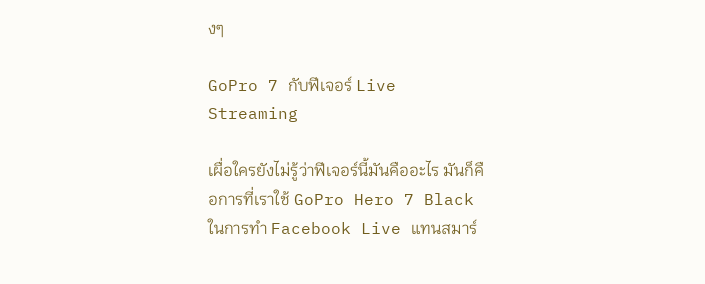งๆ

GoPro 7 กับฟีเจอร์ Live Streaming

เผื่อใครยังไม่รู้ว่าฟีเจอร์นี้มันคืออะไร มันก็คือการที่เราใช้ GoPro Hero 7 Black ในการทำ Facebook Live แทนสมาร์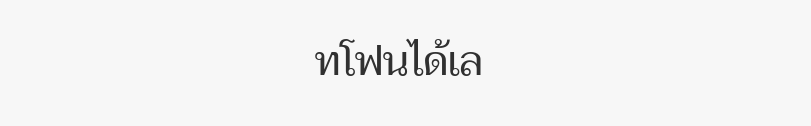ทโฟนได้เล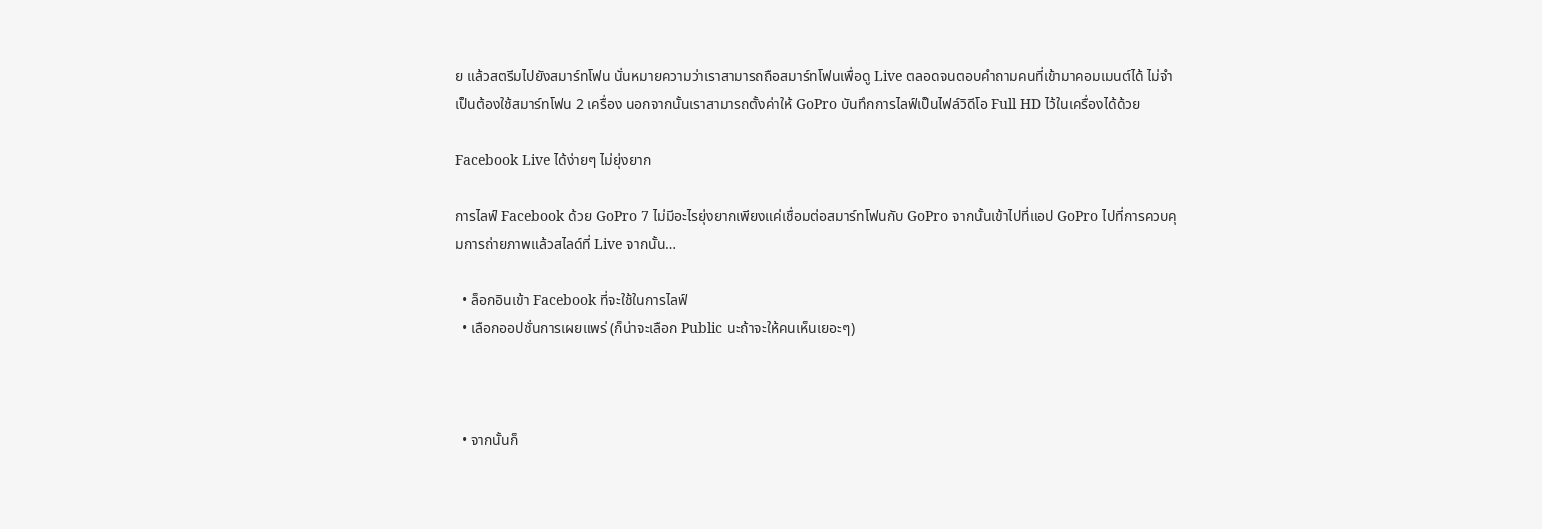ย แล้วสตรีมไปยังสมาร์ทโฟน นั่นหมายความว่าเราสามารถถือสมาร์ทโฟนเพื่อดู Live ตลอดจนตอบคำถามคนที่เข้ามาคอมเมนต์ได้ ไม่จำเป็นต้องใช้สมาร์ทโฟน 2 เครื่อง นอกจากนั้นเราสามารถตั้งค่าให้ GoPro บันทึกการไลฟ์เป็นไฟล์วิดีโอ Full HD ไว้ในเครื่องได้ด้วย

Facebook Live ได้ง่ายๆ ไม่ยุ่งยาก

การไลฟ์ Facebook ด้วย GoPro 7 ไม่มีอะไรยุ่งยากเพียงแค่เชื่อมต่อสมาร์ทโฟนกับ GoPro จากนั้นเข้าไปที่แอป GoPro ไปที่การควบคุมการถ่ายภาพแล้วสไลด์ที่ Live จากนั้น…

  • ล็อกอินเข้า Facebook ที่จะใช้ในการไลฟ์
  • เลือกออปชั่นการเผยแพร่ (ก็น่าจะเลือก Public นะถ้าจะให้คนเห็นเยอะๆ)



  • จากนั้นก็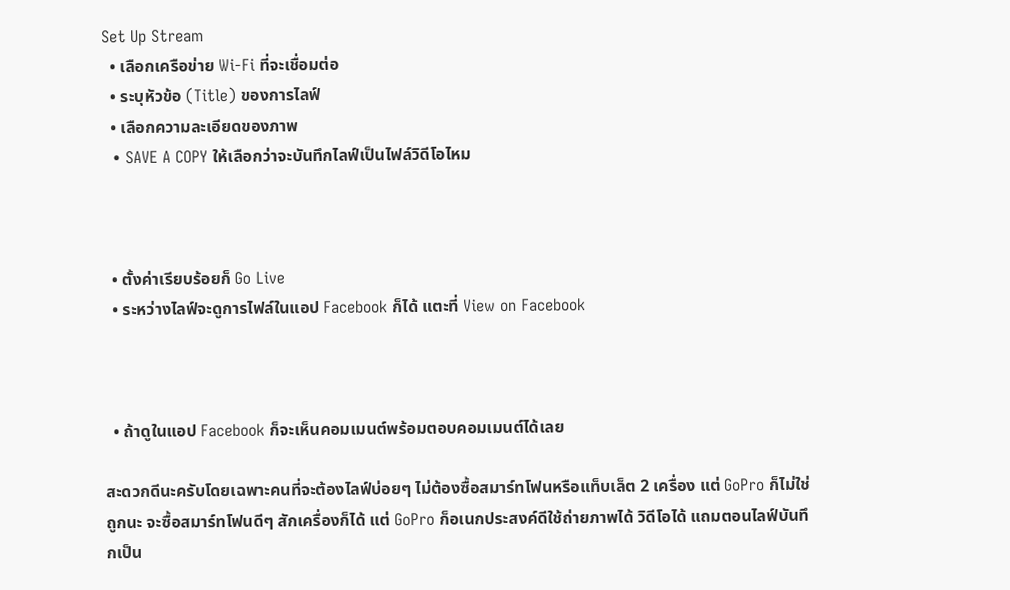Set Up Stream
  • เลือกเครือข่าย Wi-Fi ที่จะเชื่อมต่อ
  • ระบุหัวข้อ (Title) ของการไลฟ์
  • เลือกความละเอียดของภาพ
  • SAVE A COPY ให้เลือกว่าจะบันทึกไลฟ์เป็นไฟล์วิดีโอไหม



  • ตั้งค่าเรียบร้อยก็ Go Live
  • ระหว่างไลฟ์จะดูการไฟล์ในแอป Facebook ก็ได้ แตะที่ View on Facebook



  • ถ้าดูในแอป Facebook ก็จะเห็นคอมเมนต์พร้อมตอบคอมเมนต์ได้เลย

สะดวกดีนะครับโดยเฉพาะคนที่จะต้องไลฟ์บ่อยๆ ไม่ต้องซื้อสมาร์ทโฟนหรือแท็บเล็ต 2 เครื่อง แต่ GoPro ก็ไม่ใช่ถูกนะ จะซื้อสมาร์ทโฟนดีๆ สักเครื่องก็ได้ แต่ GoPro ก็อเนกประสงค์ดีใช้ถ่ายภาพได้ วิดีโอได้ แถมตอนไลฟ์บันทึกเป็น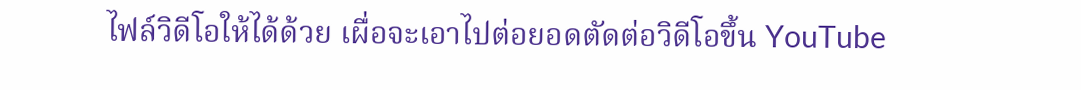ไฟล์วิดีโอให้ได้ด้วย เผื่อจะเอาไปต่อยอดตัดต่อวิดีโอขึ้น YouTube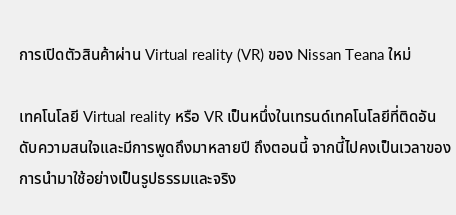การเปิดตัวสินค้าผ่าน Virtual reality (VR) ของ Nissan Teana ใหม่

เทคโนโลยี Virtual reality หรือ VR เป็นหนึ่งในเทรนด์เทคโนโลยีที่ติดอันดับความสนใจและมีการพูดถึงมาหลายปี ถึงตอนนี้ จากนี้ไปคงเป็นเวลาของการนำมาใช้อย่างเป็นรูปธรรมและจริง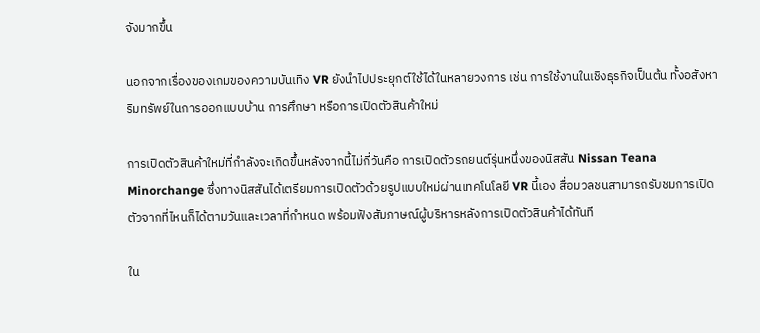จังมากขึ้น

นอกจากเรื่องของเกมของความบันเทิง VR ยังนำไปประยุกต์ใช้ได้ในหลายวงการ เช่น การใช้งานในเชิงธุรกิจเป็นต้น ทั้งอสังหาริมทรัพย์ในการออกแบบบ้าน การศึกษา หรือการเปิดตัวสินค้าใหม่

การเปิดตัวสินค้าใหม่ที่กำลังจะเกิดขึ้นหลังจากนี้ไม่กี่วันคือ การเปิดตัวรถยนต์รุ่นหนึ่งของนิสสัน Nissan Teana Minorchange ซึ่งทางนิสสันได้เตรียมการเปิดตัวด้วยรูปแบบใหม่ผ่านเทคโนโลยี VR นี้เอง สื่อมวลชนสามารถรับชมการเปิดตัวจากที่ไหนก็ได้ตามวันและเวลาที่กำหนด พร้อมฟังสัมภาษณ์ผู้บริหารหลังการเปิดตัวสินค้าได้ทันที

ใน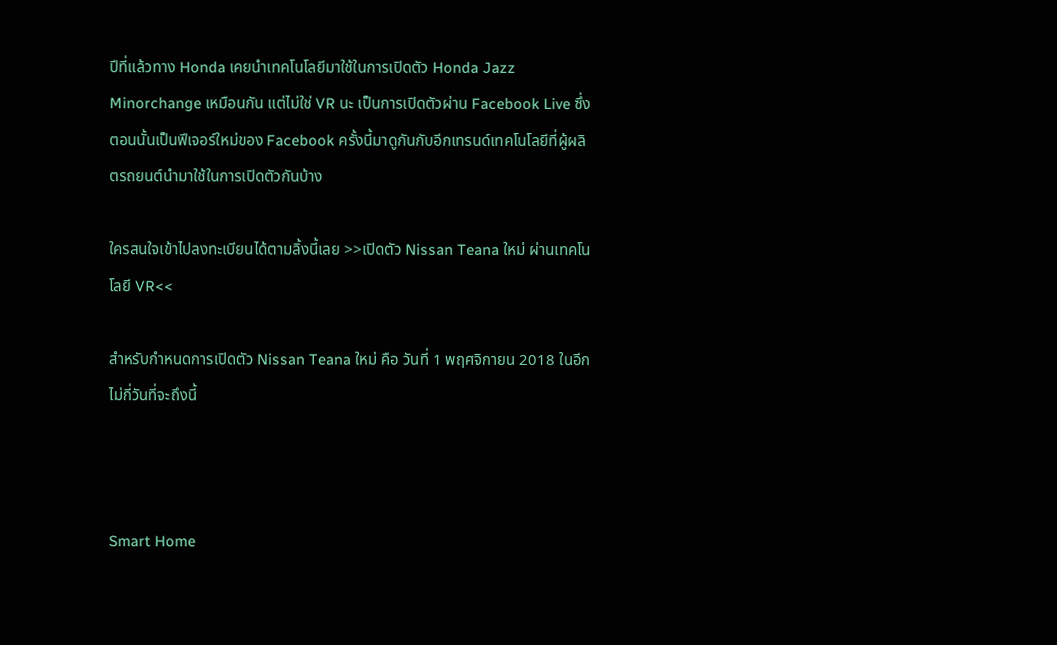ปีที่แล้วทาง Honda เคยนำเทคโนโลยีมาใช้ในการเปิดตัว Honda Jazz Minorchange เหมือนกัน แต่ไม่ใช่ VR นะ เป็นการเปิดตัวผ่าน Facebook Live ซึ่งตอนนั้นเป็นฟีเจอร์ใหม่ของ Facebook ครั้งนี้มาดูกันกับอีกเทรนด์เทคโนโลยีที่ผู้ผลิตรถยนต์นำมาใช้ในการเปิดตัวกันบ้าง

ใครสนใจเข้าไปลงทะเบียนได้ตามลิ้งนี้เลย >>เปิดตัว Nissan Teana ใหม่ ผ่านเทคโนโลยี VR<<

สำหรับกำหนดการเปิดตัว Nissan Teana ใหม่ คือ วันที่ 1 พฤศจิกายน 2018 ในอีกไม่กี่วันที่จะถึงนี้



Smart Home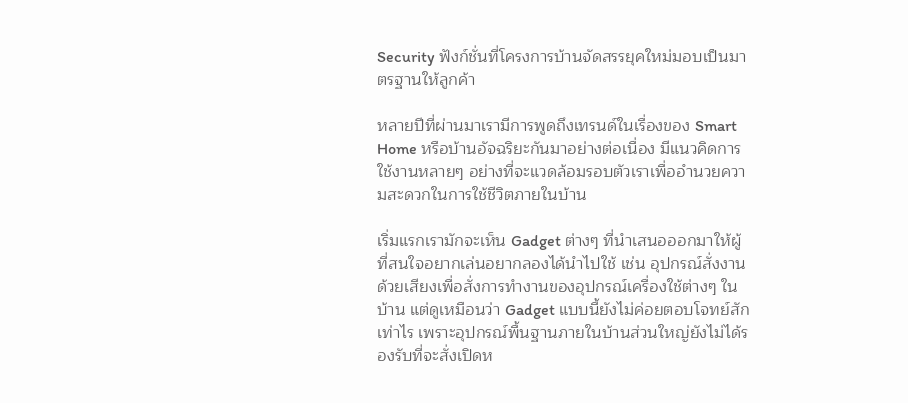Security ฟังก์ชั่นที่โครงการบ้านจัดสรรยุคใหม่มอบเป็นมาตรฐานให้ลูกค้า

หลายปีที่ผ่านมาเรามีการพูดถึงเทรนด์ในเรื่องของ Smart Home หรือบ้านอัจฉริยะกันมาอย่างต่อเนื่อง มีแนวคิดการใช้งานหลายๆ อย่างที่จะแวดล้อมรอบตัวเราเพื่ออำนวยความสะดวกในการใช้ชีวิตภายในบ้าน

เริ่มแรกเรามักจะเห็น Gadget ต่างๆ ที่นำเสนอออกมาให้ผู้ที่สนใจอยากเล่นอยากลองได้นำไปใช้ เช่น อุปกรณ์สั่งงานด้วยเสียงเพื่อสั่งการทำงานของอุปกรณ์เครื่องใช้ต่างๆ ในบ้าน แต่ดูเหมือนว่า Gadget แบบนี้ยังไม่ค่อยตอบโจทย์สักเท่าไร เพราะอุปกรณ์พื้นฐานภายในบ้านส่วนใหญ่ยังไม่ได้รองรับที่จะสั่งเปิดห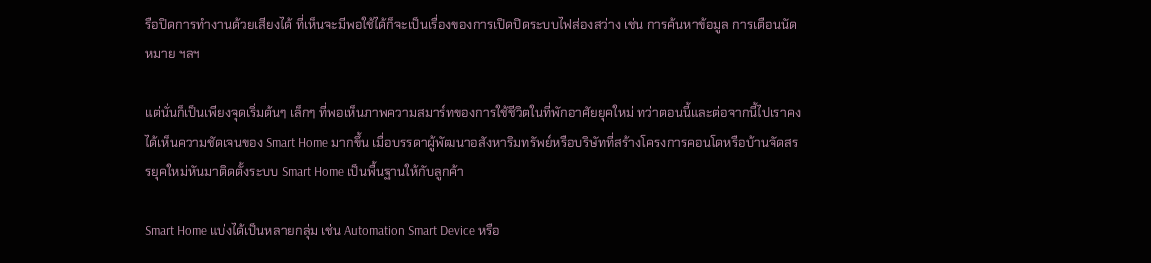รือปิดการทำงานด้วยเสียงได้ ที่เห็นจะมีพอใช้ได้ก็จะเป็นเรื่องของการเปิดปิดระบบไฟส่องสว่าง เช่น การค้นหาข้อมูล การเตือนนัดหมาย ฯลฯ

แต่นั่นก็เป็นเพียงจุดเริ่มต้นๆ เล็กๆ ที่พอเห็นภาพความสมาร์ทของการใช้ชีวิตในที่พักอาศัยยุคใหม่ ทว่าตอนนี้และต่อจากนี้ไปเราคงได้เห็นความชัดเจนของ Smart Home มากขึ้น เมื่อบรรดาผู้พัฒนาอสังหาริมทรัพย์หรือบริษัทที่สร้างโครงการคอนโดหรือบ้านจัดสรรยุคใหม่หันมาติดตั้งระบบ Smart Home เป็นพื้นฐานให้กับลูกค้า

Smart Home แบ่งได้เป็นหลายกลุ่ม เช่น Automation Smart Device หรือ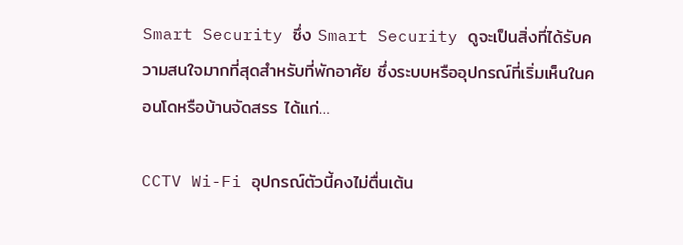Smart Security ซึ่ง Smart Security ดูจะเป็นสิ่งที่ได้รับความสนใจมากที่สุดสำหรับที่พักอาศัย ซึ่งระบบหรืออุปกรณ์ที่เริ่มเห็นในคอนโดหรือบ้านจัดสรร ได้แก่…

CCTV Wi-Fi อุปกรณ์ตัวนี้คงไม่ตื่นเต้น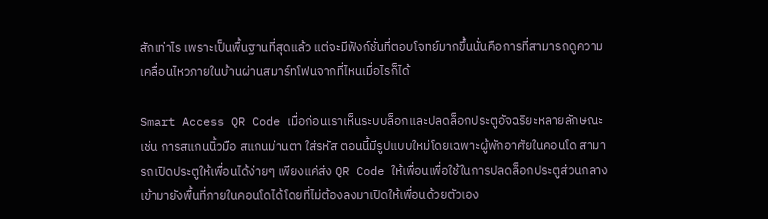สักเท่าไร เพราะเป็นพื้นฐานที่สุดแล้ว แต่จะมีฟังก์ชั่นที่ตอบโจทย์มากขึ้นนั่นคือการที่สามารถดูความเคลื่อนไหวภายในบ้านผ่านสมาร์ทโฟนจากที่ไหนเมื่อไรก็ได้

Smart Access QR Code เมื่อก่อนเราเห็นระบบล็อกและปลดล็อกประตูอัจฉริยะหลายลักษณะ เช่น การสแกนนิ้วมือ สแกนม่านตา ใส่รหัส ตอนนี้มีรูปแบบใหม่โดยเฉพาะผู้พักอาศัยในคอนโด สามารถเปิดประตูให้เพื่อนได้ง่ายๆ เพียงแค่ส่ง QR Code ให้เพื่อนเพื่อใช้ในการปลดล็อกประตูส่วนกลางเข้ามายังพื้นที่ภายในคอนโดได้โดยที่ไม่ต้องลงมาเปิดให้เพื่อนด้วยตัวเอง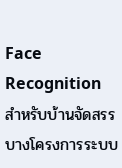Face Recognition สำหรับบ้านจัดสรรบางโครงการระบบ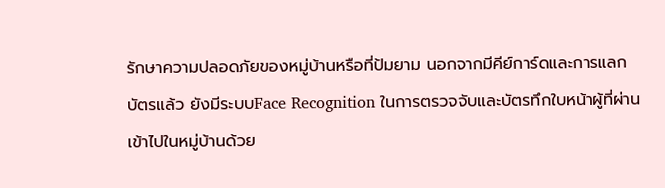รักษาความปลอดภัยของหมู่บ้านหรือที่ป้มยาม นอกจากมีคีย์การ์ดและการแลกบัตรแล้ว ยังมีระบบFace Recognition ในการตรวจจับและบัตรทึกใบหน้าผู้ที่ผ่านเข้าไปในหมู่บ้านด้วย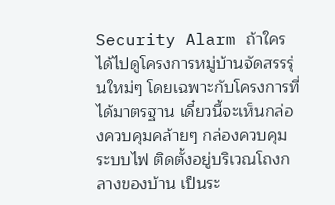Security Alarm ถ้าใครได้ไปดูโครงการหมู่บ้านจัดสรรรุ่นใหม่ๆ โดยเฉพาะกับโครงการที่ได้มาตรฐาน เดี๋ยวนี้จะเห็นกล่องควบคุมคล้ายๆ กล่องควบคุมระบบไฟ ติดตั้งอยู่บริเวณโถงกลางของบ้าน เป็นระ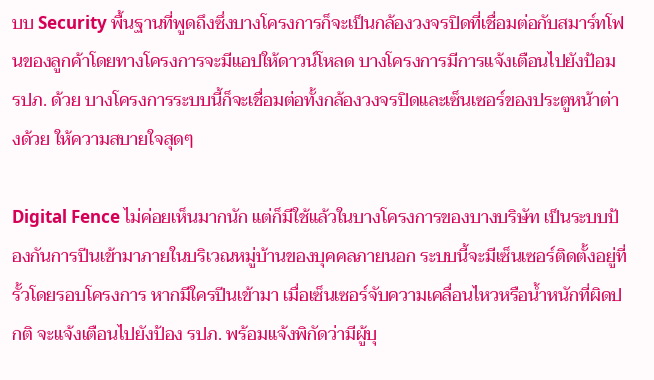บบ Security พื้นฐานที่พูดถึงซึ่งบางโครงการก็จะเป็นกล้องวงจรปิดที่เชื่อมต่อกับสมาร์ทโฟนของลูกค้าโดยทางโครงการจะมีแอปให้ดาวน์โหลด บางโครงการมีการแจ้งเตือนไปยังป้อม รปภ. ด้วย บางโครงการระบบนี้ก็จะเชื่อมต่อทั้งกล้องวงจรปิดและเซ็นเซอร์ของประตูหน้าต่างด้วย ให้ความสบายใจสุดๆ

Digital Fence ไม่ค่อยเห็นมากนัก แต่ก็มีใช้แล้วในบางโครงการของบางบริษัท เป็นระบบป้องกันการปีนเข้ามาภายในบริเวณหมู่บ้านของบุคคลภายนอก ระบบนี้จะมีเซ็นเซอร์ติดตั้งอยู่ที่รั้วโดยรอบโครงการ หากมีใครปีนเข้ามา เมื่อเซ็นเซอร์จับความเคลื่อนไหวหรือน้ำหนักที่ผิดปกติ จะแจ้งเตือนไปยังป้อง รปภ. พร้อมแจ้งพิกัดว่ามีผู้บุ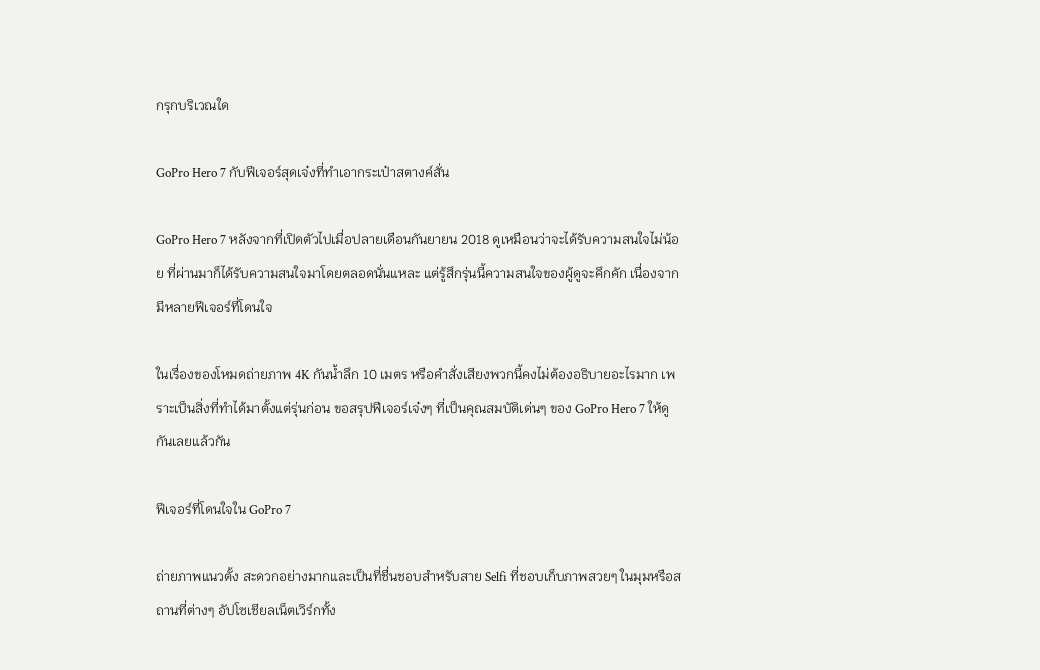กรุกบริเวณใด

GoPro Hero 7 กับฟีเจอร์สุดเจ๋งที่ทำเอากระเป๋าสตางค์สั่น

GoPro Hero 7 หลังจากที่เปิดตัวไปเมื่อปลายเดือนกันยายน 2018 ดูเหมือนว่าจะได้รับความสนใจไม่น้อย ที่ผ่านมาก็ได้รับความสนใจมาโดยตลอดนั่นแหละ แต่รู้สึกรุ่นนี้ความสนใจของผู้ดูจะคึกคัก เนื่องจากมีหลายฟีเจอร์ที่โดนใจ

ในเรื่องของโหมดถ่ายภาพ 4K กันน้ำลึก 10 เมตร หรือคำสั่งเสียงพวกนี้คงไม่ต้องอธิบายอะไรมาก เพราะเป็นสิ่งที่ทำได้มาตั้งแต่รุ่นก่อน ขอสรุปฟีเจอร์เจ๋งๆ ที่เป็นคุณสมบัติเด่นๆ ของ GoPro Hero 7 ให้ดูกันเลยแล้วกัน

ฟีเจอร์ที่โดนใจใน GoPro 7

ถ่ายภาพแนวตั้ง สะดวกอย่างมากและเป็นที่ชื่นชอบสำหรับสาย Selfi ที่ชอบเก็บภาพสวยๆ ในมุมหรือสถานที่ต่างๆ อัปโซเชียลเน็ตเวิร์กทั้ง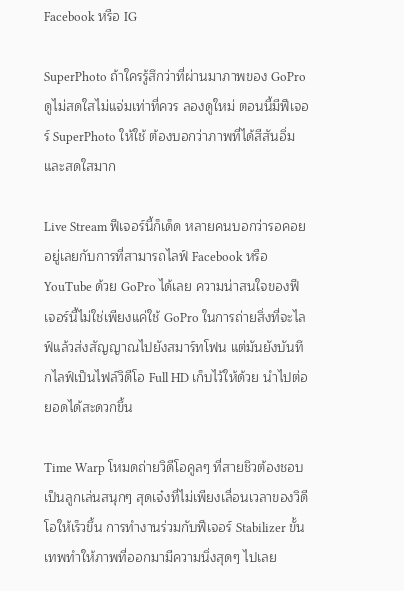Facebook หรือ IG

SuperPhoto ถ้าใครรู้สึกว่าที่ผ่านมาภาพของ GoPro ดูไม่สดใสไม่แจ่มเท่าที่ควร ลองดูใหม่ ตอนนี้มีฟีเจอร์ SuperPhoto ให้ใช้ ต้องบอกว่าภาพที่ได้สีสันอิ่มและสดใสมาก

Live Stream ฟีเจอร์นี้ก็เด็ด หลายคนบอกว่ารอคอยอยู่เลยกับการที่สามารถไลฟ์ Facebook หรือ YouTube ด้วย GoPro ได้เลย ความน่าสนใจของฟีเจอร์นี้ไม่ใช่เพียงแค่ใช้ GoPro ในการถ่ายสิ่งที่จะไลฟ์แล้วส่งสัญญาณไปยังสมาร์ทโฟน แต่มันยังบันทึกไลฟ์เป็นไฟล์วิดีโอ Full HD เก็บไว้ให้ด้วย นำไปต่อยอดได้สะดวกขึ้น

Time Warp โหมดถ่ายวิดีโอคูลๆ ที่สายชิวต้องชอบ เป็นลูกเล่นสนุกๆ สุดเจ๋งที่ไม่เพียงเลื่อนเวลาของวิดีโอให้เร็วขึ้น การทำงานร่วมกับฟีเจอร์ Stabilizer ขั้นเทพทำให้ภาพที่ออกมามีความนิ่งสุดๆ ไปเลย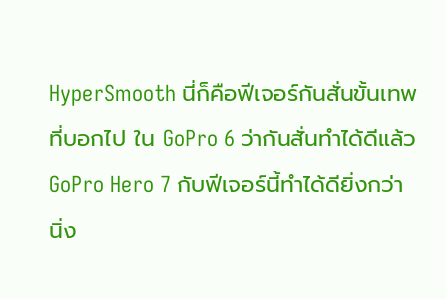HyperSmooth นี่ก็คือฟีเจอร์กันสั่นขั้นเทพที่บอกไป ใน GoPro 6 ว่ากันสั่นทำได้ดีแล้ว GoPro Hero 7 กับฟีเจอร์นี้ทำได้ดียิ่งกว่า นิ่ง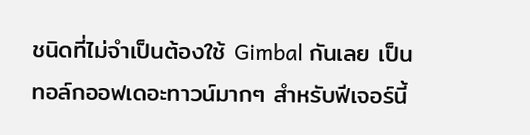ชนิดที่ไม่จำเป็นต้องใช้ Gimbal กันเลย เป็นทอล์กออฟเดอะทาวน์มากๆ สำหรับฟีเจอร์นี้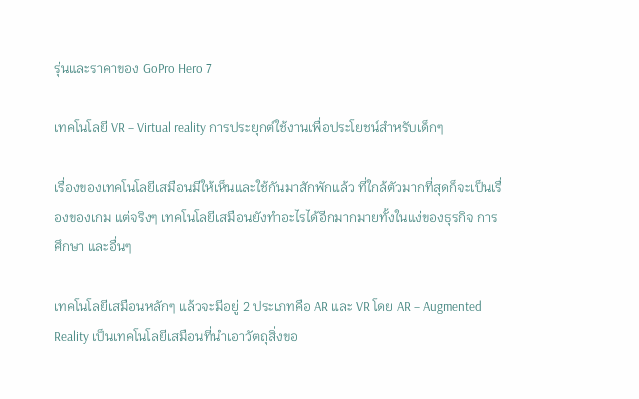รุ่นและราคาของ GoPro Hero 7

เทคโนโลยี VR – Virtual reality การประยุกต์ใช้งานเพื่อประโยชน์สำหรับเด็กๆ

เรื่องของเทคโนโลยีเสมือนมีให้เห็นและใช้กันมาสักพักแล้ว ที่ใกล้ตัวมากที่สุดก็จะเป็นเรื่องของเกม แต่จริงๆ เทคโนโลยีเสมือนยังทำอะไรได้อีกมากมายทั้งในแง่ของธุรกิจ การศึกษา และอื่นๆ

เทคโนโลยีเสมือนหลักๆ แล้วจะมีอยู่ 2 ประเภทคือ AR และ VR โดย AR – Augmented Reality เป็นเทคโนโลยีเสมือนที่นำเอาวัตถุสิ่งขอ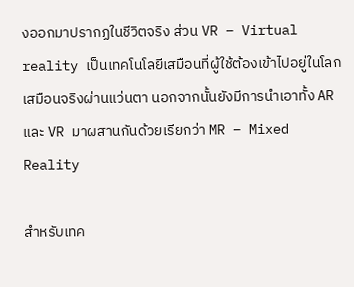งออกมาปรากฏในชีวิตจริง ส่วน VR – Virtual reality เป็นเทคโนโลยีเสมือนที่ผู้ใช้ต้องเข้าไปอยู่ในโลกเสมือนจริงผ่านแว่นตา นอกจากนั้นยังมีการนำเอาทั้ง AR และ VR มาผสานกันด้วยเรียกว่า MR – Mixed Reality

สำหรับเทค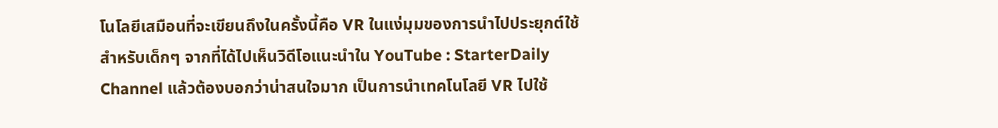โนโลยีเสมือนที่จะเขียนถึงในครั้งนี้คือ VR ในแง่มุมของการนำไปประยุกต์ใช้สำหรับเด็กๆ จากที่ได้ไปเห็นวิดีโอแนะนำใน YouTube : StarterDaily Channel แล้วต้องบอกว่าน่าสนใจมาก เป็นการนำเทคโนโลยี VR ไปใช้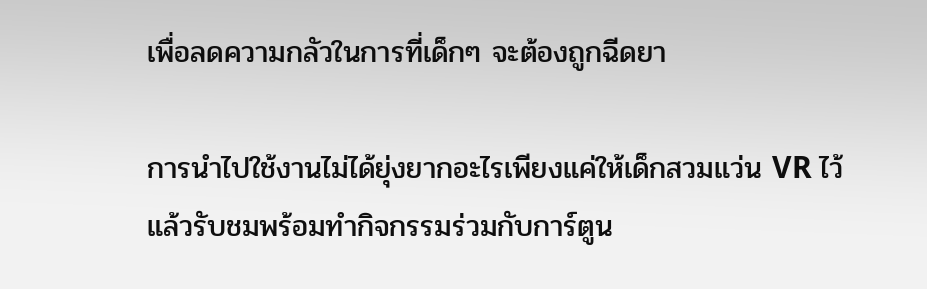เพื่อลดความกลัวในการที่เด็กๆ จะต้องถูกฉีดยา

การนำไปใช้งานไม่ได้ยุ่งยากอะไรเพียงแค่ให้เด็กสวมแว่น VR ไว้แล้วรับชมพร้อมทำกิจกรรมร่วมกับการ์ตูน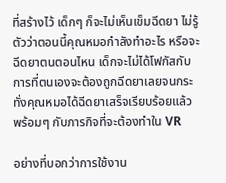ที่สร้างไว้ เด็กๆ ก็จะไม่เห็นเข็มฉีดยา ไม่รู้ตัวว่าตอนนี้คุณหมอกำลังทำอะไร หรือจะฉีดยาตนตอนไหน เด็กจะไม่ได้โฟกัสกับการที่ตนเองจะต้องถูกฉีดยาเลยจนกระทั่งคุณหมอได้ฉีดยาเสร็จเรียบร้อยแล้ว พร้อมๆ กับภารกิจที่จะต้องทำใน VR

อย่างที่บอกว่าการใช้งาน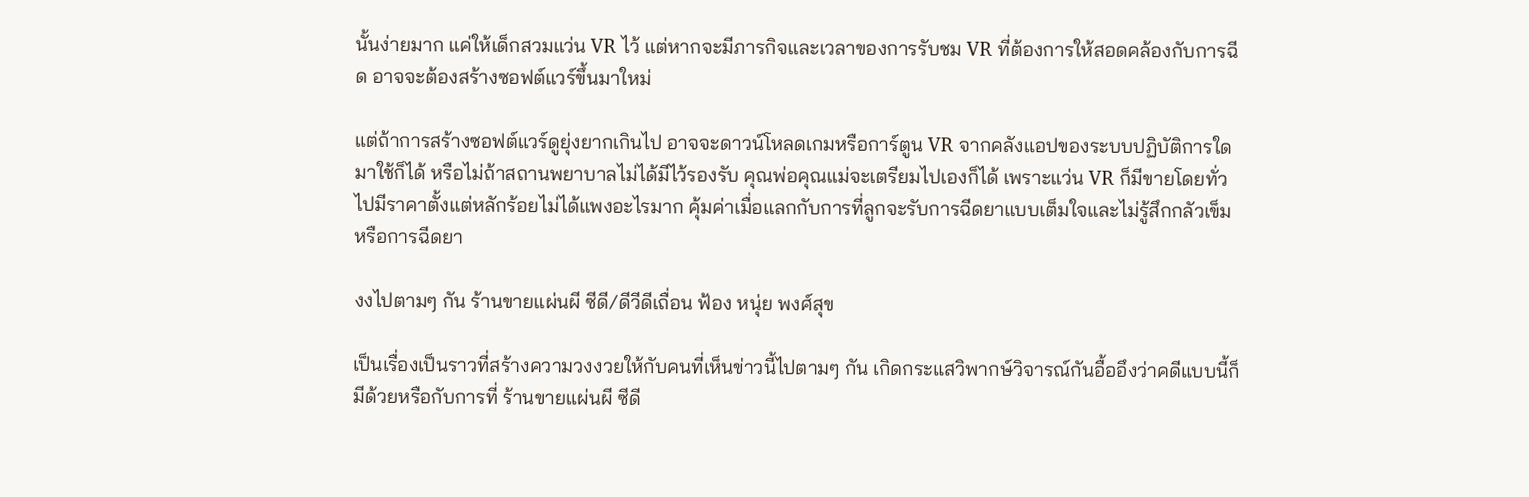นั้นง่ายมาก แค่ให้เด็กสวมแว่น VR ไว้ แต่หากจะมีภารกิจและเวลาของการรับชม VR ที่ต้องการให้สอดคล้องกับการฉีด อาจจะต้องสร้างซอฟต์แวร์ขึ้นมาใหม่

แต่ถ้าการสร้างซอฟต์แวร์ดูยุ่งยากเกินไป อาจจะดาวน์โหลดเกมหรือการ์ตูน VR จากคลังแอปของระบบปฏิบัติการใดมาใช้ก็ได้ หรือไม่ถ้าสถานพยาบาลไม่ได้มีไว้รองรับ คุณพ่อคุณแม่จะเตรียมไปเองก็ได้ เพราะแว่น VR ก็มีขายโดยทั่วไปมีราคาตั้งแต่หลักร้อยไม่ได้แพงอะไรมาก คุ้มค่าเมื่อแลกกับการที่ลูกจะรับการฉีดยาแบบเต็มใจและไม่รู้สึกกลัวเข็มหรือการฉีดยา

งงไปตามๆ กัน ร้านขายแผ่นผี ซีดี/ดีวีดีเถื่อน ฟ้อง หนุ่ย พงศ์สุข

เป็นเรื่องเป็นราวที่สร้างความวงงวยให้กับคนที่เห็นข่าวนี้ไปตามๆ กัน เกิดกระแสวิพากษ์วิจารณ์กันอื้ออึงว่าคดีแบบนี้ก็มีด้วยหรือกับการที่ ร้านขายแผ่นผี ซีดี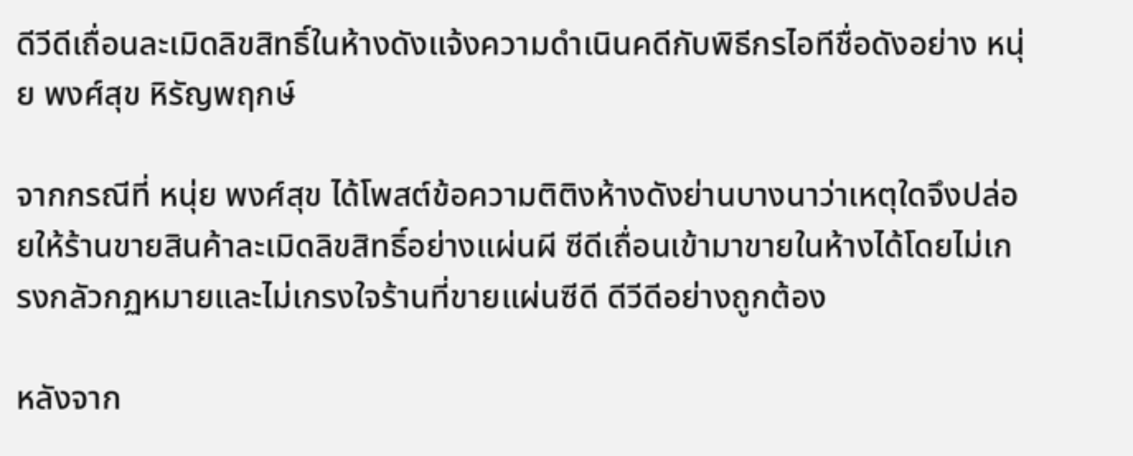ดีวีดีเถื่อนละเมิดลิขสิทธิ์ในห้างดังแจ้งความดำเนินคดีกับพิธีกรไอทีชื่อดังอย่าง หนุ่ย พงศ์สุข หิรัญพฤกษ์

จากกรณีที่ หนุ่ย พงศ์สุข ได้โพสต์ข้อความติติงห้างดังย่านบางนาว่าเหตุใดจึงปล่อยให้ร้านขายสินค้าละเมิดลิขสิทธิ์อย่างแผ่นผี ซีดีเถื่อนเข้ามาขายในห้างได้โดยไม่เกรงกลัวกฏหมายและไม่เกรงใจร้านที่ขายแผ่นซีดี ดีวีดีอย่างถูกต้อง

หลังจาก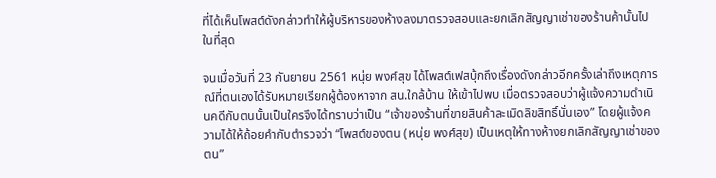ที่ได้เห็นโพสต์ดังกล่าวทำให้ผู้บริหารของห้างลงมาตรวจสอบและยกเลิกสัญญาเช่าของร้านค้านั้นไปในที่สุด

จนเมื่อวันที่ 23 กันยายน 2561 หนุ่ย พงศ์สุข ได้โพสต์เฟสบุ้กถึงเรื่องดังกล่าวอีกครั้งเล่าถึงเหตุการณ์ที่ตนเองได้รับหมายเรียกผู้ต้องหาจาก สน.ใกล้บ้าน ให้เข้าไปพบ เมื่อตรวจสอบว่าผู้แจ้งความดำเนินคดีกับตนนั้นเป็นใครจึงได้ทราบว่าเป็น “เจ้าของร้านที่ขายสินค้าละเมิดลิขสิทธิ์นั่นเอง” โดยผู้แจ้งความได้ให้ถ้อยคำกับตำรวจว่า “โพสต์ของตน (หนุ่ย พงศ์สุข) เป็นเหตุให้ทางห้างยกเลิกสัญญาเช่าของตน”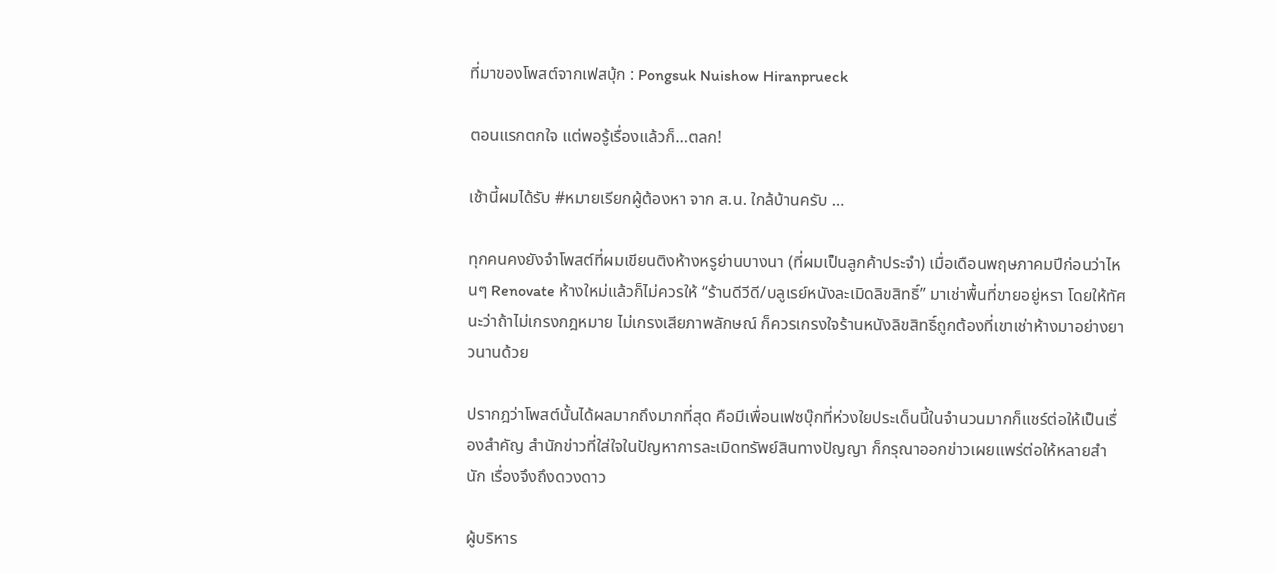ที่มาของโพสต์จากเฟสบุ้ก : Pongsuk Nuishow Hiranprueck

ตอนแรกตกใจ แต่พอรู้เรื่องแล้วก็…ตลก!

เช้านี้ผมได้รับ #หมายเรียกผู้ต้องหา จาก ส.น. ใกล้บ้านครับ …

ทุกคนคงยังจำโพสต์ที่ผมเขียนติงห้างหรูย่านบางนา (ที่ผมเป็นลูกค้าประจำ) เมื่อเดือนพฤษภาคมปีก่อนว่าไหนๆ Renovate ห้างใหม่แล้วก็ไม่ควรให้ “ร้านดีวีดี/บลูเรย์หนังละเมิดลิขสิทธิ์” มาเช่าพื้นที่ขายอยู่หรา โดยให้ทัศนะว่าถ้าไม่เกรงกฎหมาย ไม่เกรงเสียภาพลักษณ์ ก็ควรเกรงใจร้านหนังลิขสิทธิ์ถูกต้องที่เขาเช่าห้างมาอย่างยาวนานด้วย

ปรากฎว่าโพสต์นั้นได้ผลมากถึงมากที่สุด คือมีเพื่อนเฟซบุ๊กที่ห่วงใยประเด็นนี้ในจำนวนมากก็แชร์ต่อให้เป็นเรื่องสำคัญ สำนักข่าวที่ใส่ใจในปัญหาการละเมิดทรัพย์สินทางปัญญา ก็กรุณาออกข่าวเผยแพร่ต่อให้หลายสำนัก เรื่องจึงถึงดวงดาว

ผู้บริหาร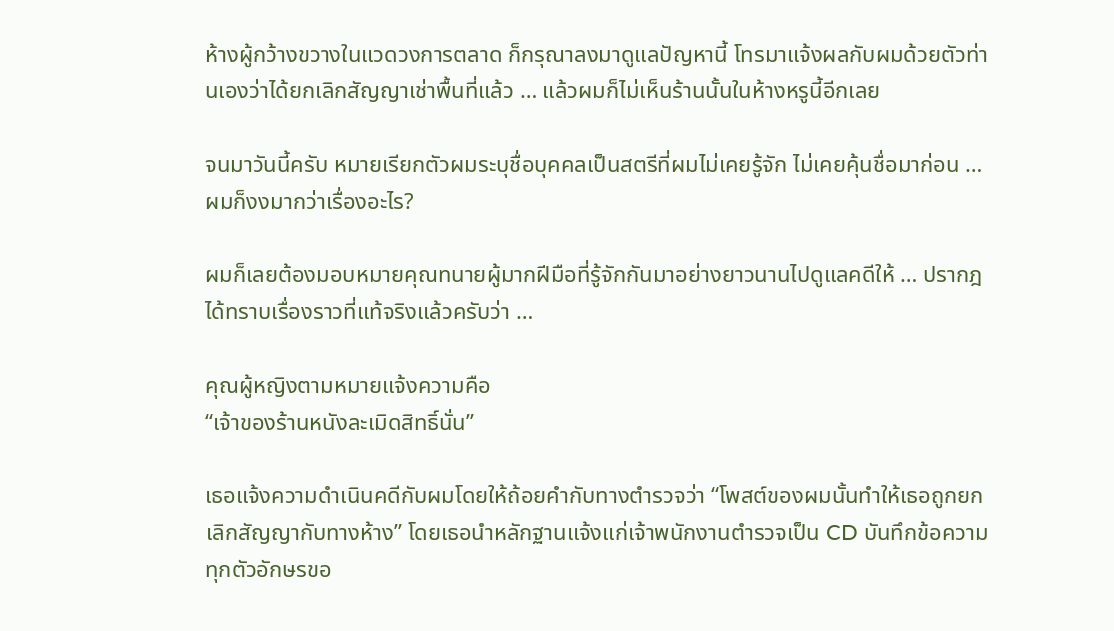ห้างผู้กว้างขวางในแวดวงการตลาด ก็กรุณาลงมาดูแลปัญหานี้ โทรมาแจ้งผลกับผมด้วยตัวท่านเองว่าได้ยกเลิกสัญญาเช่าพื้นที่แล้ว … แล้วผมก็ไม่เห็นร้านนั้นในห้างหรูนี้อีกเลย

จนมาวันนี้ครับ หมายเรียกตัวผมระบุชื่อบุคคลเป็นสตรีที่ผมไม่เคยรู้จัก ไม่เคยคุ้นชื่อมาก่อน … ผมก็งงมากว่าเรื่องอะไร?

ผมก็เลยต้องมอบหมายคุณทนายผู้มากฝีมือที่รู้จักกันมาอย่างยาวนานไปดูแลคดีให้ … ปรากฎได้ทราบเรื่องราวที่แท้จริงแล้วครับว่า …

คุณผู้หญิงตามหมายแจ้งความคือ
“เจ้าของร้านหนังละเมิดสิทธิ์นั่น”

เธอแจ้งความดำเนินคดีกับผมโดยให้ถ้อยคำกับทางตำรวจว่า “โพสต์ของผมนั้นทำให้เธอถูกยกเลิกสัญญากับทางห้าง” โดยเธอนำหลักฐานแจ้งแก่เจ้าพนักงานตำรวจเป็น CD บันทึกข้อความทุกตัวอักษรขอ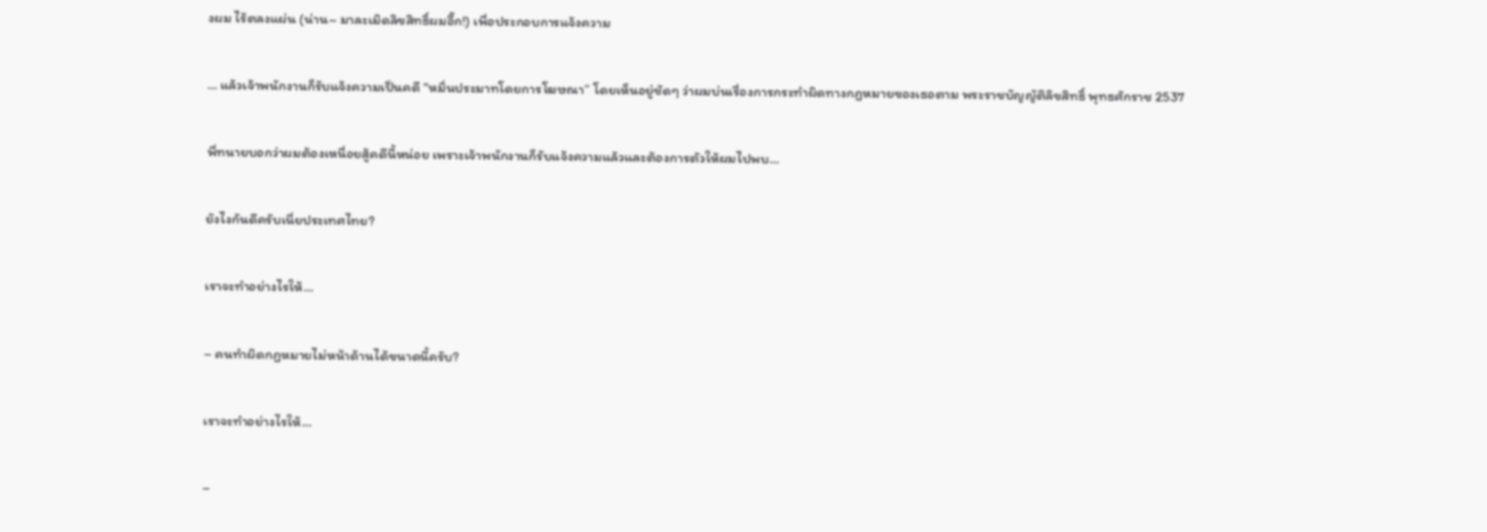งผม ไร้ตลงแผ่น (น่าน~ มาละเมิดลิขสิทธิ์ผมอี๊ก!) เพื่อประกอบการแจ้งความ

… แล้วเจ้าพนักงานก็รับแจ้งความเป็นคดี “หมิ่นประมาทโดยการโฆษณา” โดยเห็นอยู่ชัดๆ ว่าผมบ่นเรื่องการกระทำผิดทางกฎหมายของเธอตาม พระราชบัญญัติลิขสิทธิ์ พุทธศักราช 2537

พี่ทนายบอกว่าผมต้องเหนื่อยสู้คดีนี้หน่อย เพราะเจ้าพนักงานก็รับแจ้งความแล้วและต้องการตัวให้ผมไปพบ…

ยังไงกันดีครับเนี่ยประเทศไทย?

เราจะทำอย่างไรให้…

– คนทำผิดกฎหมายไม่หน้าด้านได้ขนาดนี้ครับ?

เราจะทำอย่างไรให้…

–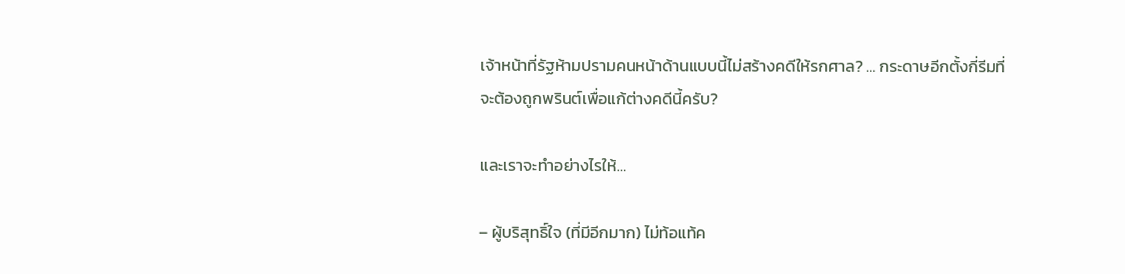เจ้าหน้าที่รัฐห้ามปรามคนหน้าด้านแบบนี้ไม่สร้างคดีให้รกศาล? … กระดาษอีกตั้งกี่รีมที่จะต้องถูกพรินต์เพื่อแก้ต่างคดีนี้ครับ?

และเราจะทำอย่างไรให้…

– ผู้บริสุทธิ์ใจ (ที่มีอีกมาก) ไม่ท้อแท้ค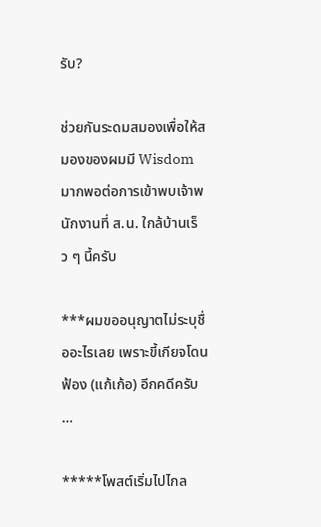รับ?

ช่วยกันระดมสมองเพื่อให้สมองของผมมี Wisdom มากพอต่อการเข้าพบเจ้าพนักงานที่ ส.น. ใกล้บ้านเร็ว ๆ นี้ครับ

***ผมขออนุญาตไม่ระบุชื่ออะไรเลย เพราะขี้เกียจโดนฟ้อง (แก้เก้อ) อีกคดีครับ …

*****โพสต์เริ่มไปไกล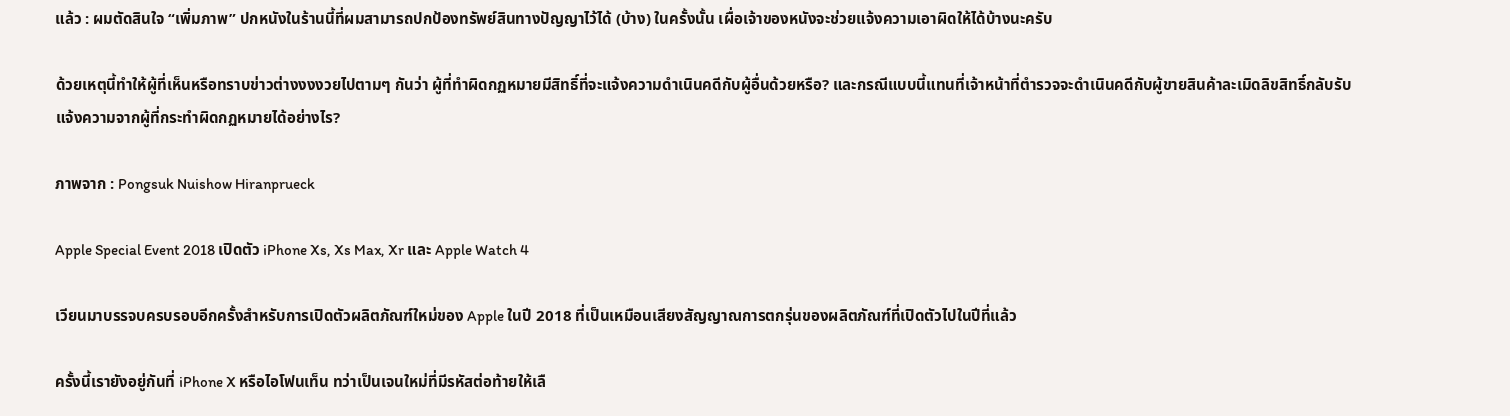แล้ว : ผมตัดสินใจ “เพิ่มภาพ” ปกหนังในร้านนี้ที่ผมสามารถปกป้องทรัพย์สินทางปัญญาไว้ได้ (บ้าง) ในครั้งนั้น เผื่อเจ้าของหนังจะช่วยแจ้งความเอาผิดให้ได้บ้างนะครับ

ด้วยเหตุนี้ทำให้ผู้ที่เห็นหรือทราบข่าวต่างงงงวยไปตามๆ กันว่า ผู้ที่ทำผิดกฏหมายมีสิทธิ์ที่จะแจ้งความดำเนินคดีกับผู้อื่นด้วยหรือ? และกรณีแบบนี้แทนที่เจ้าหน้าที่ตำรวจจะดำเนินคดีกับผู้ขายสินค้าละเมิดลิขสิทธิ์กลับรับแจ้งความจากผู้ที่กระทำผิดกฏหมายได้อย่างไร?

ภาพจาก : Pongsuk Nuishow Hiranprueck

Apple Special Event 2018 เปิดตัว iPhone Xs, Xs Max, Xr และ Apple Watch 4

เวียนมาบรรจบครบรอบอีกครั้งสำหรับการเปิดตัวผลิตภัณฑ์ใหม่ของ Apple ในปี 2018 ที่เป็นเหมือนเสียงสัญญาณการตกรุ่นของผลิตภัณฑ์ที่เปิดตัวไปในปีที่แล้ว

ครั้งนี้เรายังอยู่กันที่ iPhone X หรือไอโฟนเท็น ทว่าเป็นเจนใหม่ที่มีรหัสต่อท้ายให้เลื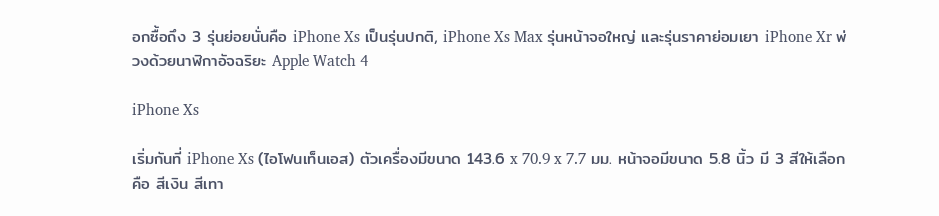อกซื้อถึง 3 รุ่นย่อยนั่นคือ iPhone Xs เป็นรุ่นปกติ, iPhone Xs Max รุ่นหน้าจอใหญ่ และรุ่นราคาย่อมเยา iPhone Xr พ่วงด้วยนาฬิกาอัจฉริยะ Apple Watch 4

iPhone Xs

เริ่มกันที่ iPhone Xs (ไอโฟนเท็นเอส) ตัวเครื่องมีขนาด 143.6 x 70.9 x 7.7 มม. หน้าจอมีขนาด 5.8 นิ้ว มี 3 สีให้เลือกคือ สีเงิน สีเทา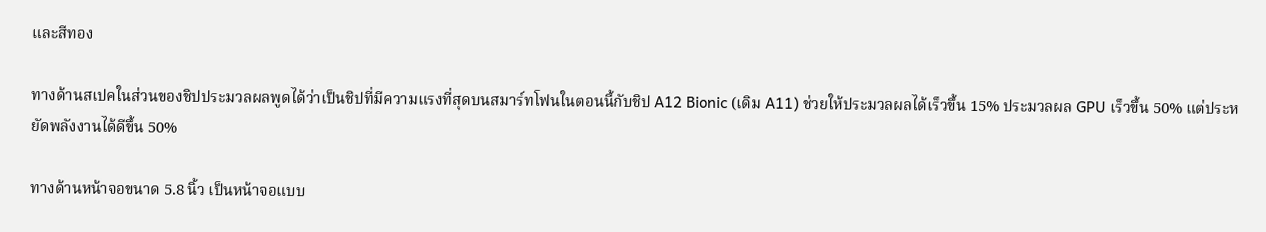และสีทอง

ทางด้านสเปคในส่วนของชิปประมวลผลพูดได้ว่าเป็นชิปที่มีความแรงที่สุดบนสมาร์ทโฟนในตอนนี้กับชิป A12 Bionic (เดิม A11) ช่วยให้ประมวลผลได้เร็วขึ้น 15% ประมวลผล GPU เร็วขึ้น 50% แต่ประหยัดพลังงานได้ดีขึ้น 50%

ทางด้านหน้าจอขนาด 5.8 นิ้ว เป็นหน้าจอแบบ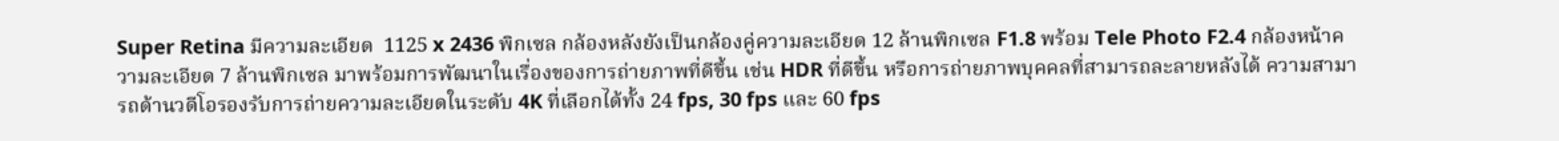Super Retina มีความละเอียด  1125 x 2436 พิกเซล กล้องหลังยังเป็นกล้องคู่ความละเอียด 12 ล้านพิกเซล F1.8 พร้อม Tele Photo F2.4 กล้องหน้าความละเอียด 7 ล้านพิกเซล มาพร้อมการพัฒนาในเรื่องของการถ่ายภาพที่ดีขึ้น เช่น HDR ที่ดีขึ้น หรือการถ่ายภาพบุคคลที่สามารถละลายหลังได้ ความสามารถด้านวดีโอรองรับการถ่ายความละเอียดในระดับ 4K ที่เลือกได้ทั้ง 24 fps, 30 fps และ 60 fps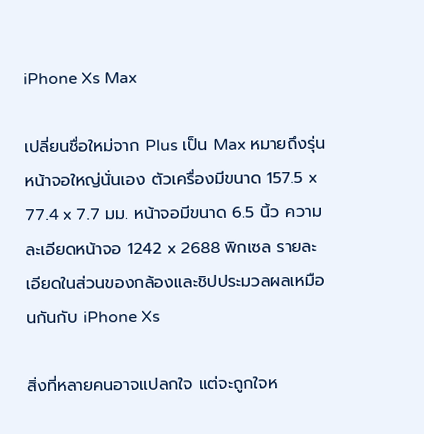iPhone Xs Max

เปลี่ยนชื่อใหม่จาก Plus เป็น Max หมายถึงรุ่นหน้าจอใหญ่นั่นเอง ตัวเครื่องมีขนาด 157.5 x 77.4 x 7.7 มม. หน้าจอมีขนาด 6.5 นิ้ว ความละเอียดหน้าจอ 1242 x 2688 พิกเซล รายละเอียดในส่วนของกล้องและชิปประมวลผลเหมือนกันกับ iPhone Xs

สิ่งที่หลายคนอาจแปลกใจ แต่จะถูกใจห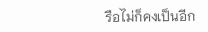รือไม่ก็คงเป็นอีก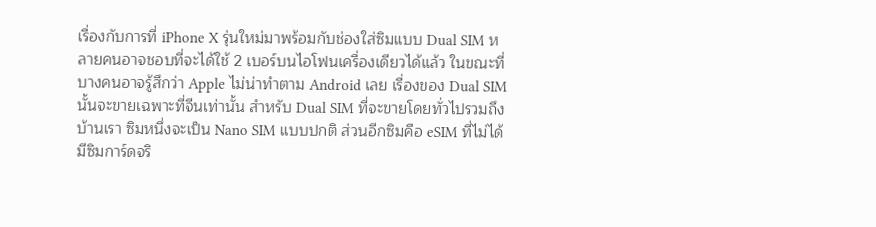เรื่องกับการที่ iPhone X รุ่นใหม่มาพร้อมกับช่องใส่ซิมแบบ Dual SIM หลายคนอาจชอบที่จะได้ใช้ 2 เบอร์บนไอโฟนเครื่องเดียวได้แล้ว ในขณะที่บางคนอาจรู้สึกว่า Apple ไม่น่าทำตาม Android เลย เรื่องของ Dual SIM นั้นจะขายเฉพาะที่จีนเท่านั้น สำหรับ Dual SIM ที่จะขายโดยทั่วไปรวมถึงบ้านเรา ซิมหนึ่งจะเป็น Nano SIM แบบปกติ ส่วนอีกซิมคือ eSIM ที่ไม่ได้มีซิมการ์ดจริ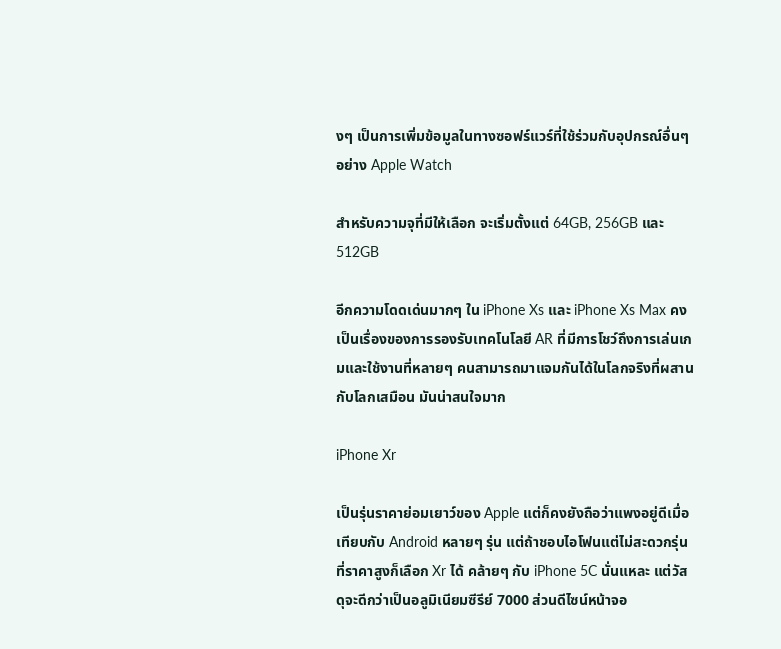งๆ เป็นการเพิ่มข้อมูลในทางซอฟร์แวร์ที่ใช้ร่วมกับอุปกรณ์อื่นๆ อย่าง Apple Watch

สำหรับความจุที่มีให้เลือก จะเริ่มตั้งแต่ 64GB, 256GB และ 512GB

อีกความโดดเด่นมากๆ ใน iPhone Xs และ iPhone Xs Max คงเป็นเรื่องของการรองรับเทคโนโลยี AR ที่มีการโชว์ถึงการเล่นเกมและใช้งานที่หลายๆ คนสามารถมาแจมกันได้ในโลกจริงที่ผสานกับโลกเสมือน มันน่าสนใจมาก

iPhone Xr

เป็นรุ่นราคาย่อมเยาว์ของ Apple แต่ก็คงยังถือว่าแพงอยู่ดีเมื่อเทียบกับ Android หลายๆ รุ่น แต่ถ้าชอบไอโฟนแต่ไม่สะดวกรุ่นที่ราคาสูงก็เลือก Xr ได้ คล้ายๆ กับ iPhone 5C นั่นแหละ แต่วัสดุจะดีกว่าเป็นอลูมิเนียมซีรีย์ 7000 ส่วนดีไซน์หน้าจอ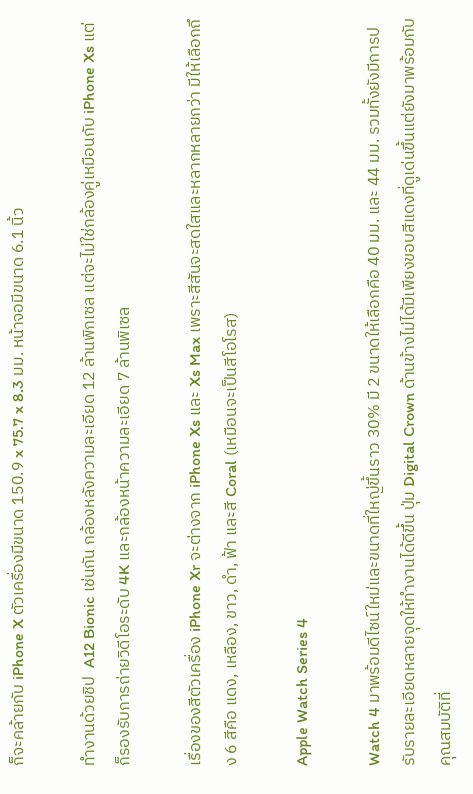ก็จะคล้ายกับ iPhone X ตัวเครื่องมีขนาด 150.9 x 75.7 x 8.3 มม. หน้าจอมีขนาด 6.1 นิ้ว

ทำงานด้วยชิป  A12 Bionic เช่นกัน กล้องหลังความละเอียด 12 ล้านพิกเซล แต่จะไม่ใช่กล้องคู่เหมือนกับ iPhone Xs แต่ก็รองรับการถ่ายวิดีโอระดับ 4K และกล้องหน้าความละเอียด 7 ล้านพิเซล

เรื่องของสีตัวเครื่อง iPhone Xr จะต่างจาก iPhone Xs และ Xs Max เพราะสีสันจะสดใสและหลากหลายกว่า มีให้เลือกถึง 6 สีคือ แดง, เหลือง, ขาว, ดำ, ฟ้า และสี Coral (เหมือนจะเป็นสีโอโรส)

Apple Watch Series 4

Watch 4 มาพร้อมดีไซน์ใหม่และขนาดที่ใหญ่ขึ้นราว 30% มี 2 ขนาดให้เลือกคือ 40 มม. และ 44 มม. รวมทั้งยังมีการปรับรายละเอียดหลายจุดให้ทำงานได้ดีขึ้น ปุ่ม Digital Crown ด้านข้างไม่ได้มีเพียงขอบสีแดงที่ดูเด่นขึ้นแต่ยังมาพร้อมกับคุณสมบัติที่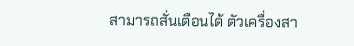สามารถสั่นเตือนได้ ตัวเครื่องสา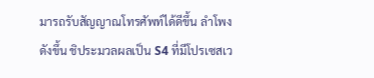มารถรับสัญญาณโทรศัพท์ได้ดีขึ้น ลำโพงดังขึ้น ชิประมวลผลเป็น S4 ที่มีโปรเซสเว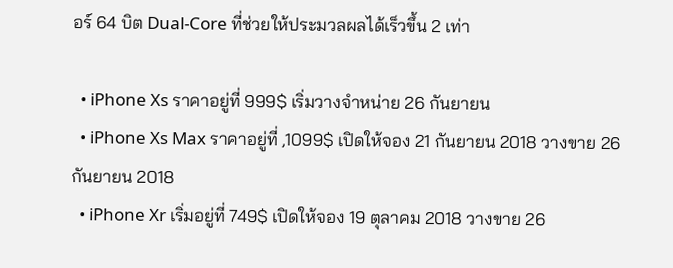อร์ 64 บิต Dual-Core ที่ช่วยให้ประมวลผลได้เร็วขึ้น 2 เท่า

  • iPhone Xs ราคาอยู่ที่ 999$ เริ่มวางจำหน่าย 26 กันยายน
  • iPhone Xs Max ราคาอยู่ที่ ,1099$ เปิดให้จอง 21 กันยายน 2018 วางขาย 26 กันยายน 2018
  • iPhone Xr เริ่มอยู่ที่ 749$ เปิดให้จอง 19 ตุลาคม 2018 วางขาย 26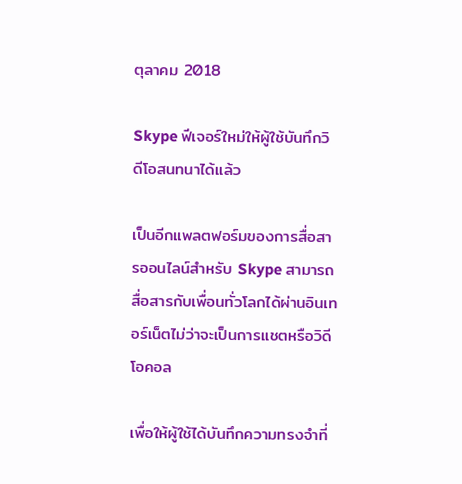ตุลาคม 2018

Skype ฟีเจอร์ใหม่ให้ผู้ใช้บันทึกวิดีโอสนทนาได้แล้ว

เป็นอีกแพลตฟอร์มของการสื่อสารออนไลน์สำหรับ Skype สามารถสื่อสารกับเพื่อนทั่วโลกได้ผ่านอินเทอร์เน็ตไม่ว่าจะเป็นการแชตหรือวิดีโอคอล

เพื่อให้ผู้ใช้ได้บันทึกความทรงจำที่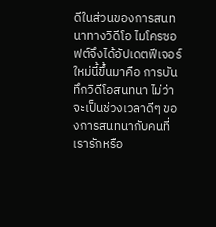ดีในส่วนของการสนทนาทางวิดีโอ ไมโครซอฟต์จึงได้อัปเดตฟีเจอร์ใหม่นี้ขึ้นมาคือ การบันทึกวิดีโอสนทนา ไม่ว่าจะเป็นช่วงเวลาดีๆ ของการสนทนากับคนที่เรารักหรือ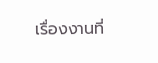เรื่องงานที่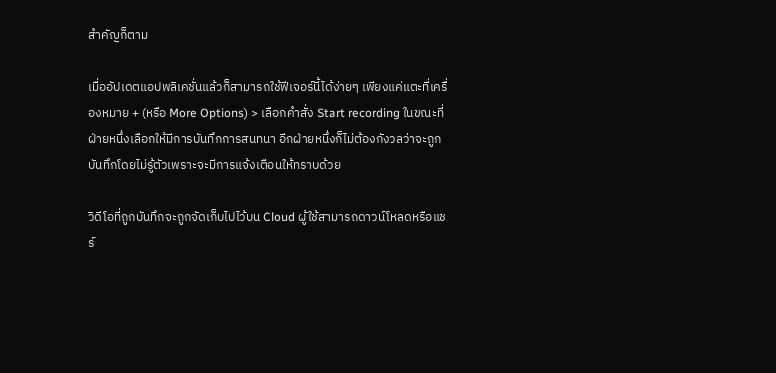สำคัญก็ตาม

เมื่ออัปเดตแอปพลิเคชั่นแล้วก็สามารถใช้ฟีเจอร์นี้ได้ง่ายๆ เพียงแค่แตะที่เครื่องหมาย + (หรือ More Options) > เลือกคำสั่ง Start recording ในขณะที่ฝ่ายหนึ่งเลือกให้มีการบันทึกการสนทนา อีกฝ่ายหนึ่งก็ไม่ต้องกังวลว่าจะถูกบันทึกโดยไม่รู้ตัวเพราะจะมีการแจ้งเตือนให้ทราบด้วย

วิดีโอที่ถูกบันทึกจะถูกจัดเก็บไปไว้บน Cloud ผู้ใช้สามารถดาวน์โหลดหรือแชร์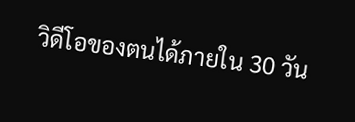วิดีโอของตนได้ภายใน 30 วัน